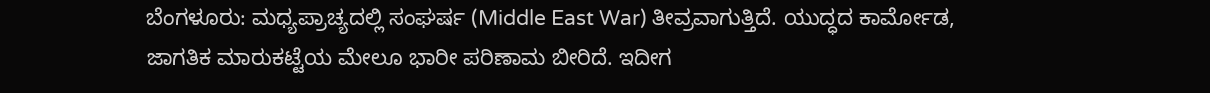ಬೆಂಗಳೂರು: ಮಧ್ಯಪ್ರಾಚ್ಯದಲ್ಲಿ ಸಂಘರ್ಷ (Middle East War) ತೀವ್ರವಾಗುತ್ತಿದೆ. ಯುದ್ಧದ ಕಾರ್ಮೋಡ, ಜಾಗತಿಕ ಮಾರುಕಟ್ಟೆಯ ಮೇಲೂ ಭಾರೀ ಪರಿಣಾಮ ಬೀರಿದೆ. ಇದೀಗ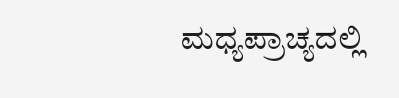ಮಧ್ಯಪ್ರಾಚ್ಯದಲ್ಲಿ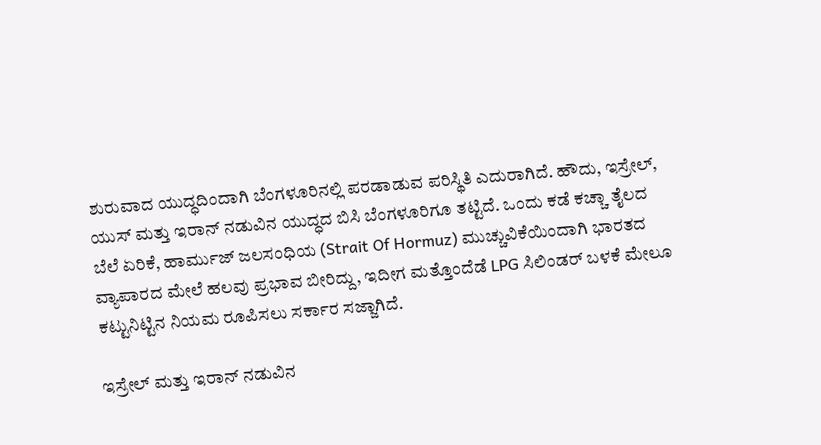ಶುರುವಾದ ಯುದ್ಧದಿಂದಾಗಿ ಬೆಂಗಳೂರಿನಲ್ಲಿ ಪರಡಾಡುವ ಪರಿಸ್ಥಿತಿ ಎದುರಾಗಿದೆ. ಹೌದು, ಇಸ್ರೇಲ್, ಯುಸ್ ಮತ್ತು ಇರಾನ್ ನಡುವಿನ ಯುದ್ಧದ ಬಿಸಿ ಬೆಂಗಳೂರಿಗೂ ತಟ್ಟಿದೆ. ಒಂದು ಕಡೆ ಕಚ್ಚಾ ತೈಲದ ಬೆಲೆ ಏರಿಕೆ, ಹಾರ್ಮುಜ್ ಜಲಸಂಧಿಯ (Strait Of Hormuz) ಮುಚ್ಚುವಿಕೆಯಿಂದಾಗಿ ಭಾರತದ ವ್ಯಾಪಾರದ ಮೇಲೆ ಹಲವು ಪ್ರಭಾವ ಬೀರಿದ್ದು, ಇದೀಗ ಮತ್ತೊಂದೆಡೆ LPG ಸಿಲಿಂಡರ್ ಬಳಕೆ ಮೇಲೂ ಕಟ್ಟುನಿಟ್ಟಿನ ನಿಯಮ ರೂಪಿಸಲು ಸರ್ಕಾರ ಸಜ್ಜಾಗಿದೆ.

ಇಸ್ರೇಲ್ ಮತ್ತು ಇರಾನ್ ನಡುವಿನ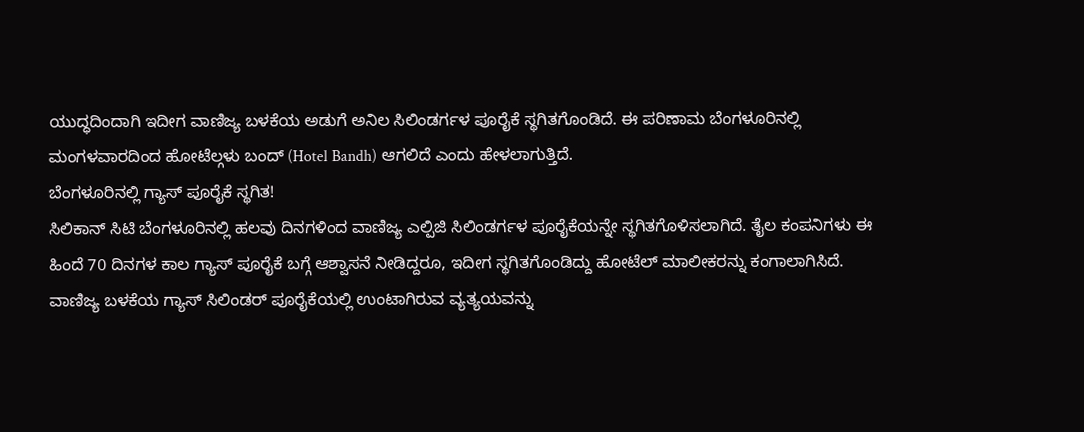ಯುದ್ಧದಿಂದಾಗಿ ಇದೀಗ ವಾಣಿಜ್ಯ ಬಳಕೆಯ ಅಡುಗೆ ಅನಿಲ ಸಿಲಿಂಡರ್ಗಳ ಪೂರೈಕೆ ಸ್ಥಗಿತಗೊಂಡಿದೆ. ಈ ಪರಿಣಾಮ ಬೆಂಗಳೂರಿನಲ್ಲಿ ಮಂಗಳವಾರದಿಂದ ಹೋಟೆಲ್ಗಳು ಬಂದ್ (Hotel Bandh) ಆಗಲಿದೆ ಎಂದು ಹೇಳಲಾಗುತ್ತಿದೆ.
ಬೆಂಗಳೂರಿನಲ್ಲಿ ಗ್ಯಾಸ್ ಪೂರೈಕೆ ಸ್ಥಗಿತ!
ಸಿಲಿಕಾನ್ ಸಿಟಿ ಬೆಂಗಳೂರಿನಲ್ಲಿ ಹಲವು ದಿನಗಳಿಂದ ವಾಣಿಜ್ಯ ಎಲ್ಪಿಜಿ ಸಿಲಿಂಡರ್ಗಳ ಪೂರೈಕೆಯನ್ನೇ ಸ್ಥಗಿತಗೊಳಿಸಲಾಗಿದೆ. ತೈಲ ಕಂಪನಿಗಳು ಈ ಹಿಂದೆ 70 ದಿನಗಳ ಕಾಲ ಗ್ಯಾಸ್ ಪೂರೈಕೆ ಬಗ್ಗೆ ಆಶ್ವಾಸನೆ ನೀಡಿದ್ದರೂ, ಇದೀಗ ಸ್ಥಗಿತಗೊಂಡಿದ್ದು ಹೋಟೆಲ್ ಮಾಲೀಕರನ್ನು ಕಂಗಾಲಾಗಿಸಿದೆ. ವಾಣಿಜ್ಯ ಬಳಕೆಯ ಗ್ಯಾಸ್ ಸಿಲಿಂಡರ್ ಪೂರೈಕೆಯಲ್ಲಿ ಉಂಟಾಗಿರುವ ವ್ಯತ್ಯಯವನ್ನು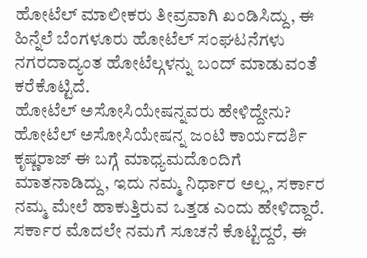ಹೋಟೆಲ್ ಮಾಲೀಕರು ತೀವ್ರವಾಗಿ ಖಂಡಿಸಿದ್ದು, ಈ ಹಿನ್ನೆಲೆ ಬೆಂಗಳೂರು ಹೋಟೆಲ್ ಸಂಘಟನೆಗಳು ನಗರದಾದ್ಯಂತ ಹೋಟೆಲ್ಗಳನ್ನು ಬಂದ್ ಮಾಡುವಂತೆ ಕರೆಕೊಟ್ಟಿದೆ.
ಹೋಟೆಲ್ ಅಸೋಸಿಯೇಷನ್ನವರು ಹೇಳಿದ್ದೇನು?
ಹೋಟೆಲ್ ಅಸೋಸಿಯೇಷನ್ನ ಜಂಟಿ ಕಾರ್ಯದರ್ಶಿ ಕೃಷ್ಣರಾಜ್ ಈ ಬಗ್ಗೆ ಮಾಧ್ಯಮದೊಂದಿಗೆ ಮಾತನಾಡಿದ್ದು, ಇದು ನಮ್ಮ ನಿರ್ಧಾರ ಅಲ್ಲ, ಸರ್ಕಾರ ನಮ್ಮ ಮೇಲೆ ಹಾಕುತ್ತಿರುವ ಒತ್ತಡ ಎಂದು ಹೇಳಿದ್ದಾರೆ. ಸರ್ಕಾರ ಮೊದಲೇ ನಮಗೆ ಸೂಚನೆ ಕೊಟ್ಟಿದ್ದರೆ, ಈ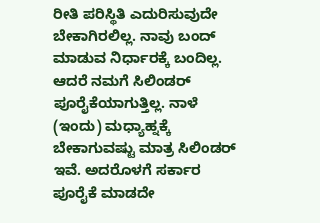ರೀತಿ ಪರಿಸ್ಥಿತಿ ಎದುರಿಸುವುದೇ ಬೇಕಾಗಿರಲಿಲ್ಲ. ನಾವು ಬಂದ್ ಮಾಡುವ ನಿರ್ಧಾರಕ್ಕೆ ಬಂದಿಲ್ಲ. ಆದರೆ ನಮಗೆ ಸಿಲಿಂಡರ್ ಪೂರೈಕೆಯಾಗುತ್ತಿಲ್ಲ. ನಾಳೆ (ಇಂದು) ಮಧ್ಯಾಹ್ನಕ್ಕೆ ಬೇಕಾಗುವಷ್ಟು ಮಾತ್ರ ಸಿಲಿಂಡರ್ ಇವೆ. ಅದರೊಳಗೆ ಸರ್ಕಾರ ಪೂರೈಕೆ ಮಾಡದೇ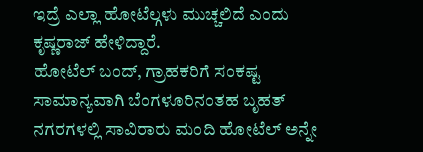ಇದ್ರೆ ಎಲ್ಲಾ ಹೋಟೆಲ್ಗಳು ಮುಚ್ಚಲಿದೆ ಎಂದು ಕೃಷ್ಣರಾಜ್ ಹೇಳಿದ್ದಾರೆ.
ಹೋಟೆಲ್ ಬಂದ್, ಗ್ರಾಹಕರಿಗೆ ಸಂಕಷ್ಟ
ಸಾಮಾನ್ಯವಾಗಿ ಬೆಂಗಳೂರಿನಂತಹ ಬೃಹತ್ ನಗರಗಳಲ್ಲಿ ಸಾವಿರಾರು ಮಂದಿ ಹೋಟೆಲ್ ಅನ್ನೇ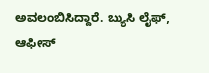ಅವಲಂಬಿಸಿದ್ದಾರೆ. ಬ್ಯುಸಿ ಲೈಫ್, ಆಫೀಸ್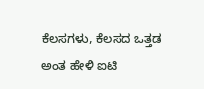ಕೆಲಸಗಳು, ಕೆಲಸದ ಒತ್ತಡ ಅಂತ ಹೇಳಿ ಐಟಿ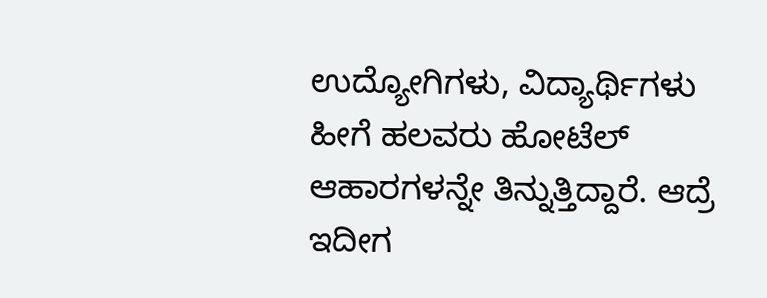ಉದ್ಯೋಗಿಗಳು, ವಿದ್ಯಾರ್ಥಿಗಳು ಹೀಗೆ ಹಲವರು ಹೋಟೆಲ್ ಆಹಾರಗಳನ್ನೇ ತಿನ್ನುತ್ತಿದ್ದಾರೆ. ಆದ್ರೆ ಇದೀಗ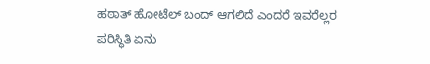ಹಠಾತ್ ಹೋಟೆಲ್ ಬಂದ್ ಆಗಲಿದೆ ಎಂದರೆ ಇವರೆಲ್ಲರ ಪರಿಸ್ಥಿತಿ ಏನು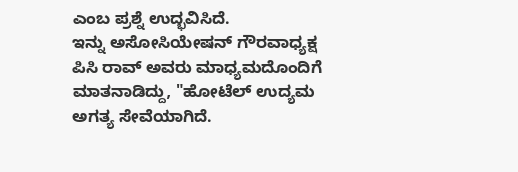ಎಂಬ ಪ್ರಶ್ನೆ ಉದ್ಭವಿಸಿದೆ.
ಇನ್ನು ಅಸೋಸಿಯೇಷನ್ ಗೌರವಾಧ್ಯಕ್ಷ ಪಿಸಿ ರಾವ್ ಅವರು ಮಾಧ್ಯಮದೊಂದಿಗೆ ಮಾತನಾಡಿದ್ದು, "ಹೋಟೆಲ್ ಉದ್ಯಮ ಅಗತ್ಯ ಸೇವೆಯಾಗಿದೆ.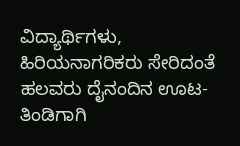ವಿದ್ಯಾರ್ಥಿಗಳು, ಹಿರಿಯನಾಗರಿಕರು ಸೇರಿದಂತೆ ಹಲವರು ದೈನಂದಿನ ಊಟ-ತಿಂಡಿಗಾಗಿ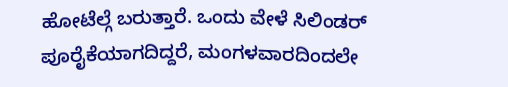ಹೋಟೆಲ್ಗೆ ಬರುತ್ತಾರೆ. ಒಂದು ವೇಳೆ ಸಿಲಿಂಡರ್ ಪೂರೈಕೆಯಾಗದಿದ್ದರೆ, ಮಂಗಳವಾರದಿಂದಲೇ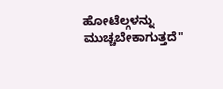ಹೋಟೆಲ್ಗಳನ್ನು ಮುಚ್ಚಬೇಕಾಗುತ್ತದೆ"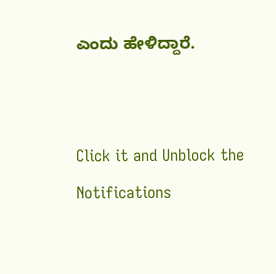ಎಂದು ಹೇಳಿದ್ದಾರೆ.


Click it and Unblock the Notifications